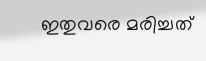ഇതുവരെ മരിച്ചത്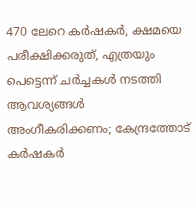470 ലേറെ കർഷകർ, ക്ഷമയെ പരീക്ഷിക്കരുത്, എത്രയും പെട്ടെന്ന് ചര്‍ച്ചകള്‍ നടത്തി ആവശ്യങ്ങള്‍ അംഗീകരിക്കണം; കേന്ദ്രത്തോട് കര്‍ഷകര്‍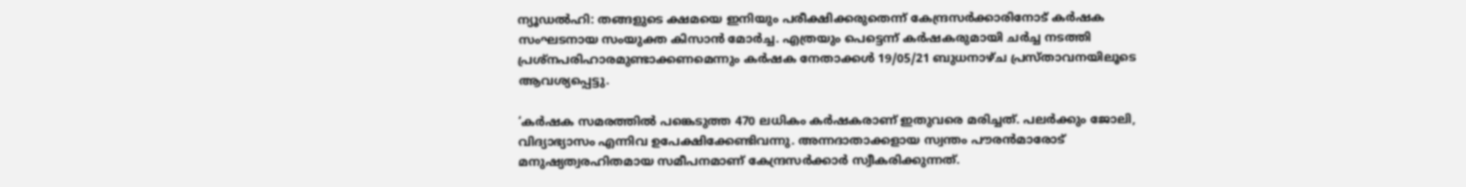ന്യൂഡല്‍ഹി: തങ്ങളുടെ ക്ഷമയെ ഇനിയും പരീക്ഷിക്കരുതെന്ന് കേന്ദ്രസര്‍ക്കാരിനോട് കര്‍ഷക സംഘടനായ സംയുക്ത കിസാന്‍ മോര്‍ച്ച. എത്രയും പെട്ടെന്ന് കര്‍ഷകരുമായി ചര്‍ച്ച നടത്തി പ്രശ്‌നപരിഹാരമുണ്ടാക്കണമെന്നും കര്‍ഷക നേതാക്കള്‍ 19/05/21 ബുധനാഴ്ച പ്രസ്താവനയിലൂടെ ആവശ്യപ്പെട്ടു.

‘കര്‍ഷക സമരത്തില്‍ പങ്കെടുത്ത 470 ലധികം കര്‍ഷകരാണ് ഇതുവരെ മരിച്ചത്. പലര്‍ക്കും ജോലി, വിദ്യാഭ്യാസം എന്നിവ ഉപേക്ഷിക്കേണ്ടിവന്നു. അന്നദാതാക്കളായ സ്വന്തം പൗരന്‍മാരോട് മനുഷ്യത്വരഹിതമായ സമീപനമാണ് കേന്ദ്രസര്‍ക്കാര്‍ സ്വീകരിക്കുന്നത്.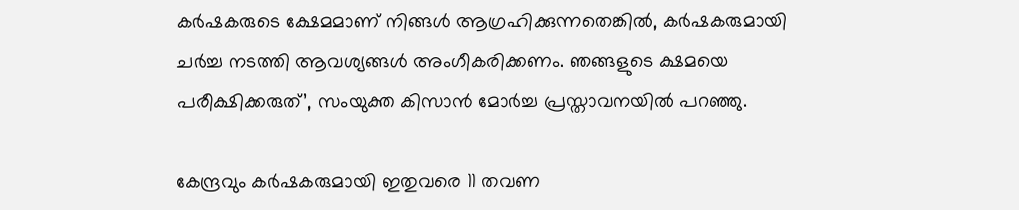കര്‍ഷകരുടെ ക്ഷേമമാണ് നിങ്ങള്‍ ആഗ്രഹിക്കുന്നതെങ്കില്‍, കര്‍ഷകരുമായി ചര്‍ച്ച നടത്തി ആവശ്യങ്ങള്‍ അംഗീകരിക്കണം. ഞങ്ങളുടെ ക്ഷമയെ പരീക്ഷിക്കരുത്’, സംയുക്ത കിസാന്‍ മോര്‍ച്ച പ്രസ്താവനയില്‍ പറഞ്ഞു.

കേന്ദ്രവും കര്‍ഷകരുമായി ഇതുവരെ 11 തവണ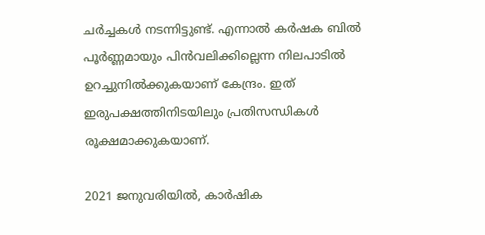ചര്‍ച്ചകള്‍ നടന്നിട്ടുണ്ട്. എന്നാല്‍ കര്‍ഷക ബില്‍ പൂര്‍ണ്ണമായും പിന്‍വലിക്കില്ലെന്ന നിലപാടില്‍ ഉറച്ചുനില്‍ക്കുകയാണ് കേന്ദ്രം. ഇത് ഇരുപക്ഷത്തിനിടയിലും പ്രതിസന്ധികള്‍ രൂക്ഷമാക്കുകയാണ്.

2021 ജനുവരിയില്‍, കാര്‍ഷിക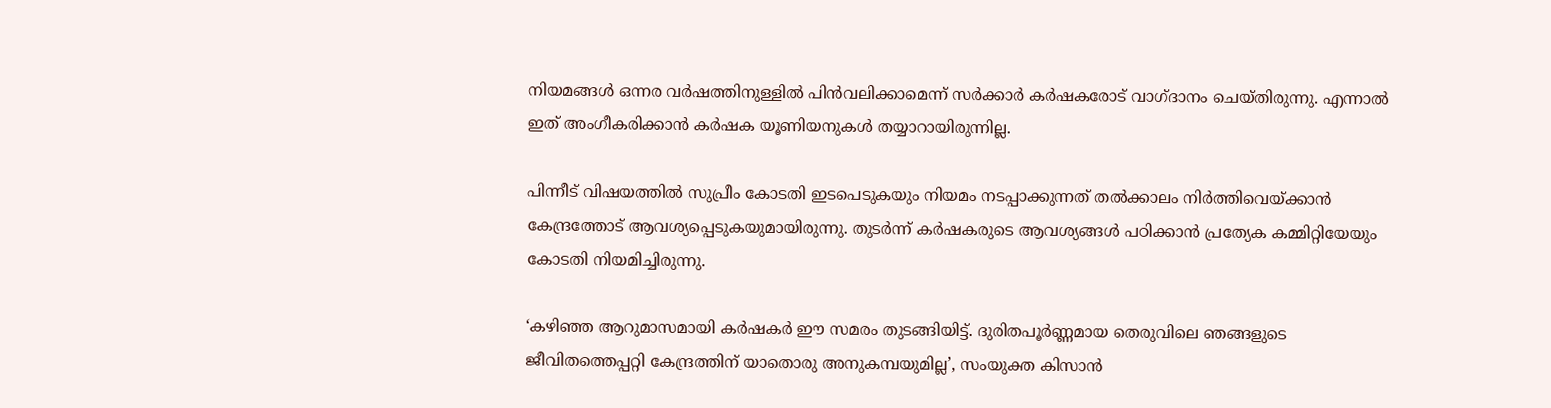നിയമങ്ങള്‍ ഒന്നര വര്‍ഷത്തിനുള്ളില്‍ പിന്‍വലിക്കാമെന്ന് സര്‍ക്കാര്‍ കര്‍ഷകരോട് വാഗ്ദാനം ചെയ്തിരുന്നു. എന്നാല്‍ ഇത് അംഗീകരിക്കാന്‍ കര്‍ഷക യൂണിയനുകള്‍ തയ്യാറായിരുന്നില്ല.

പിന്നീട് വിഷയത്തില്‍ സുപ്രീം കോടതി ഇടപെടുകയും നിയമം നടപ്പാക്കുന്നത് തല്‍ക്കാലം നിര്‍ത്തിവെയ്ക്കാന്‍ കേന്ദ്രത്തോട് ആവശ്യപ്പെടുകയുമായിരുന്നു. തുടര്‍ന്ന് കര്‍ഷകരുടെ ആവശ്യങ്ങള്‍ പഠിക്കാന്‍ പ്രത്യേക കമ്മിറ്റിയേയും കോടതി നിയമിച്ചിരുന്നു.

‘കഴിഞ്ഞ ആറുമാസമായി കര്‍ഷകര്‍ ഈ സമരം തുടങ്ങിയിട്ട്. ദുരിതപൂര്‍ണ്ണമായ തെരുവിലെ ഞങ്ങളുടെ ജീവിതത്തെപ്പറ്റി കേന്ദ്രത്തിന് യാതൊരു അനുകമ്പയുമില്ല’, സംയുക്ത കിസാന്‍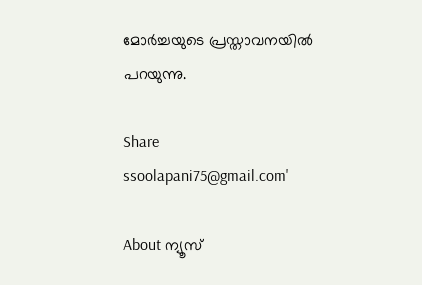മോര്‍ച്ചയുടെ പ്രസ്താവനയില്‍ പറയുന്നു.

Share
ssoolapani75@gmail.com'

About ന്യൂസ്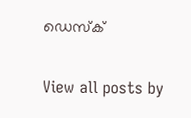ഡെസ്ക്

View all posts by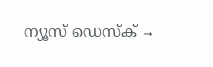ന്യൂസ് ഡെസ്ക് →